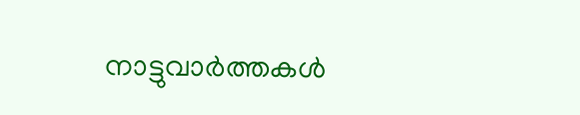നാട്ടുവാര്‍ത്തകള്‍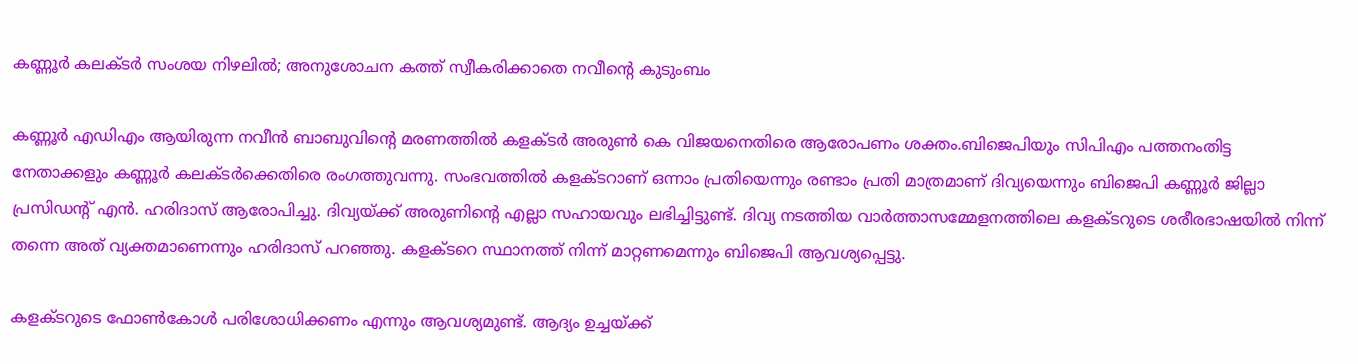കണ്ണൂര്‍ കലക്ടര്‍ സംശയ നിഴലില്‍; അനുശോചന കത്ത് സ്വീകരിക്കാതെ നവീന്റെ കുടുംബം

കണ്ണൂര്‍ എഡിഎം ആയിരുന്ന നവീന്‍ ബാബുവിന്റെ മരണത്തില്‍ കളക്‌ടര്‍ അരുണ്‍ കെ വിജയനെതിരെ ആരോപണം ശക്തം.ബിജെപിയും സിപിഎം പത്തനംതിട്ട നേതാക്കളും കണ്ണൂര്‍ കലക്ടര്‍ക്കെതിരെ രംഗത്തുവന്നു. സംഭവത്തില്‍ കളക്‌ടറാണ് ഒന്നാം പ്രതിയെന്നും രണ്ടാം പ്രതി മാത്രമാണ് ദിവ്യയെന്നും ബിജെപി കണ്ണൂര്‍ ജില്ലാ പ്രസിഡന്റ് എന്‍. ഹരിദാസ് ആരോപിച്ചു. ദിവ്യയ്ക്ക് അരുണിന്റെ എല്ലാ സഹായവും ലഭിച്ചിട്ടുണ്ട്. ദിവ്യ നടത്തിയ വാര്‍ത്താസമ്മേളനത്തിലെ കളക്‌ടറുടെ ശരീരഭാഷയില്‍ നിന്ന് തന്നെ അത് വ്യക്തമാണെന്നും ഹരിദാസ് പറഞ്ഞു. കളക്‌ടറെ സ്ഥാനത്ത് നിന്ന് മാറ്റണമെന്നും ബിജെപി ആവശ്യപ്പെട്ടു.

കളക്‌ടറുടെ ഫോണ്‍കോള്‍ പരിശോധിക്കണം എന്നും ആവശ്യമുണ്ട്. ആദ്യം ഉച്ചയ്ക്ക്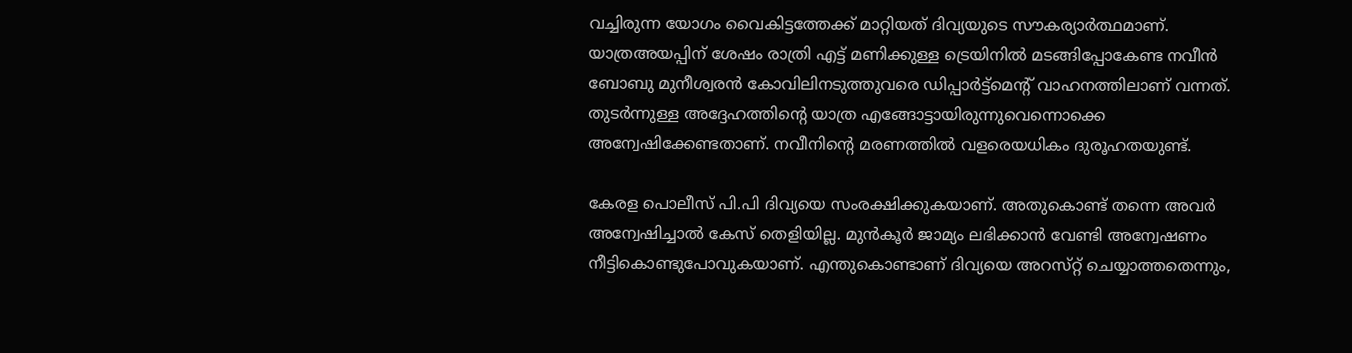വച്ചിരുന്ന യോഗം വൈകിട്ടത്തേക്ക് മാറ്റിയത് ദിവ്യയുടെ സൗകര്യാര്‍ത്ഥമാണ്. യാത്രഅയപ്പിന് ശേഷം രാത്രി എട്ട് മണിക്കുള്ള ട്രെയിനില്‍ മടങ്ങിപ്പോകേണ്ട നവീന്‍ ബോബു മുനീശ്വരന്‍ കോവിലിനടുത്തുവരെ ഡിപ്പാര്‍ട്ട്മെന്റ് വാഹനത്തിലാണ് വന്നത്. തുടര്‍ന്നുള്ള അദ്ദേഹത്തിന്റെ യാത്ര എങ്ങോട്ടായിരുന്നുവെന്നൊക്കെ അന്വേഷിക്കേണ്ടതാണ്. നവീനിന്റെ മരണത്തില്‍ വളരെയധികം ദുരൂഹതയുണ്ട്.

കേരള പൊലീസ് പി.പി ദിവ്യയെ സംരക്ഷിക്കുകയാണ്. അതുകൊണ്ട് തന്നെ അവര്‍ അന്വേഷിച്ചാല്‍ കേസ് തെളിയില്ല. മുന്‍കൂര്‍ ജാമ്യം ലഭിക്കാന്‍ വേണ്ടി അന്വേഷണം നീട്ടികൊണ്ടുപോവുകയാണ്. എന്തുകൊണ്ടാണ് ദിവ്യയെ അറസ്‌റ്റ് ചെയ്യാത്തതെന്നും,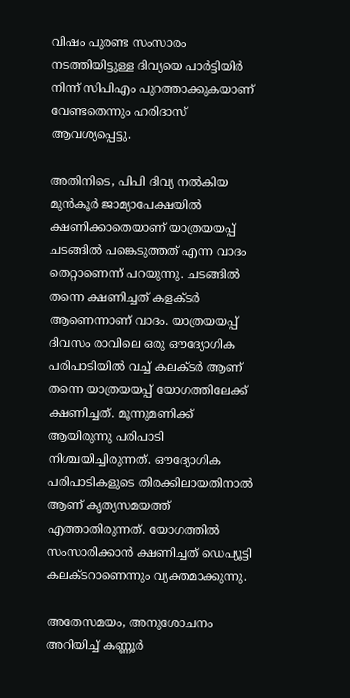വിഷം പുരണ്ട സംസാരം നടത്തിയിട്ടുള്ള ദിവ്യയെ പാര്‍ട്ടിയിര്‍ നിന്ന് സിപിഎം പുറത്താക്കുകയാണ് വേണ്ടതെന്നും ഹരിദാസ് ആവശ്യപ്പെട്ടു.

അതിനിടെ, പിപി ദിവ്യ നല്‍കിയ മുന്‍കൂര്‍ ജാമ്യാപേക്ഷയില്‍ ക്ഷണിക്കാതെയാണ് യാത്രയയപ്പ് ചടങ്ങില്‍ പങ്കെടുത്തത് എന്ന വാദം തെറ്റാണെന്ന് പറയുന്നു. ചടങ്ങില്‍ തന്നെ ക്ഷണിച്ചത് കളക്ടര്‍ ആണെന്നാണ് വാദം. യാത്രയയപ്പ് ദിവസം രാവിലെ ഒരു ഔദ്യോഗിക പരിപാടിയില്‍ വച്ച് കലക്ടര്‍ ആണ് തന്നെ യാത്രയയപ്പ് യോഗത്തിലേക്ക് ക്ഷണിച്ചത്. മൂന്നുമണിക്ക് ആയിരുന്നു പരിപാടി നിശ്ചയിച്ചിരുന്നത്. ഔദ്യോഗിക പരിപാടികളുടെ തിരക്കിലായതിനാല്‍ ആണ് കൃത്യസമയത്ത് എത്താതിരുന്നത്. യോഗത്തില്‍ സംസാരിക്കാന്‍ ക്ഷണിച്ചത് ഡെപ്യൂട്ടി കലക്ടറാണെന്നും വ്യക്തമാക്കുന്നു.

അതേസമയം, അനുശോചനം അറിയിച്ച് കണ്ണൂര്‍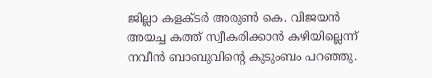ജില്ലാ കളക്ടര്‍ അരുണ്‍ കെ. വിജയന്‍ അയച്ച കത്ത് സ്വീകരിക്കാന്‍ കഴിയില്ലെന്ന് നവീന്‍ ബാബുവിന്റെ കുടുംബം പറഞ്ഞു.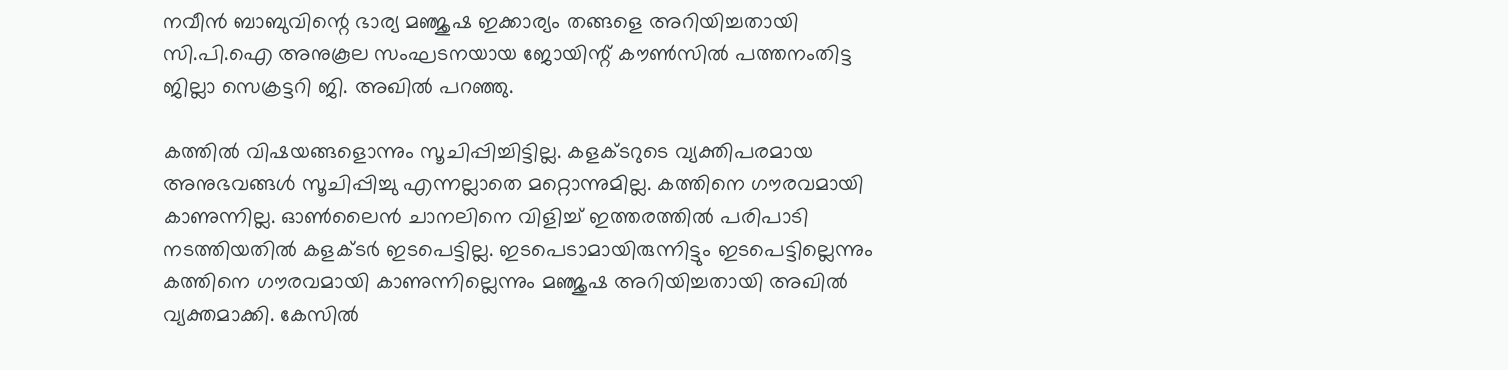നവീന്‍ ബാബുവിന്റെ ഭാര്യ മഞ്ജുഷ ഇക്കാര്യം തങ്ങളെ അറിയിച്ചതായി സി.പി.ഐ അനുകൂല സംഘടനയായ ജോയിന്റ് കൗണ്‍സില്‍ പത്തനംതിട്ട ജില്ലാ സെക്രട്ടറി ജി. അഖില്‍ പറഞ്ഞു.

കത്തില്‍ വിഷയങ്ങളൊന്നും സൂചിപ്പിച്ചിട്ടില്ല. കളക്ടറുടെ വ്യക്തിപരമായ അനുഭവങ്ങള്‍ സൂചിപ്പിച്ചു എന്നല്ലാതെ മറ്റൊന്നുമില്ല. കത്തിനെ ഗൗരവമായി കാണുന്നില്ല. ഓണ്‍ലൈന്‍ ചാനലിനെ വിളിച്ച് ഇത്തരത്തില്‍ പരിപാടി നടത്തിയതില്‍ കളക്ടര്‍ ഇടപെട്ടില്ല. ഇടപെടാമായിരുന്നിട്ടും ഇടപെട്ടില്ലെന്നും കത്തിനെ ഗൗരവമായി കാണുന്നില്ലെന്നും മഞ്ജുഷ അറിയിച്ചതായി അഖില്‍ വ്യക്തമാക്കി. കേസില്‍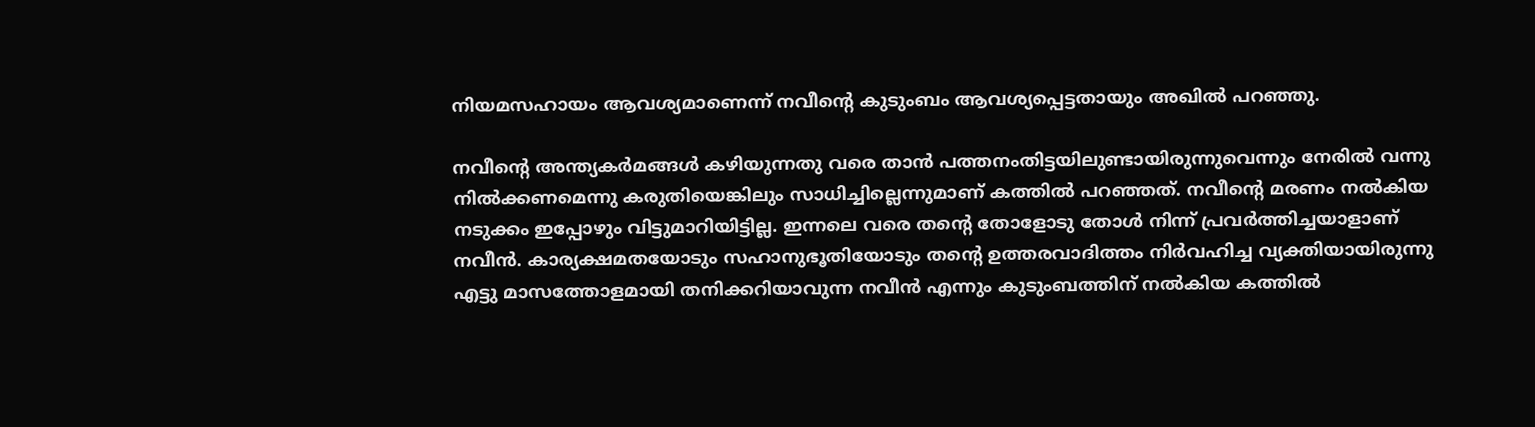നിയമസഹായം ആവശ്യമാണെന്ന് നവീന്റെ കുടുംബം ആവശ്യപ്പെട്ടതായും അഖില്‍ പറഞ്ഞു.

നവീന്റെ അന്ത്യകര്‍മങ്ങള്‍ കഴിയുന്നതു വരെ താന്‍ പത്തനംതിട്ടയിലുണ്ടായിരുന്നുവെന്നും നേരില്‍ വന്നു നില്‍ക്കണമെന്നു കരുതിയെങ്കിലും സാധിച്ചില്ലെന്നുമാണ് കത്തില്‍ പറഞ്ഞത്. നവീന്റെ മരണം നല്‍കിയ നടുക്കം ഇപ്പോഴും വിട്ടുമാറിയിട്ടില്ല. ഇന്നലെ വരെ തന്റെ തോളോടു തോള്‍ നിന്ന് പ്രവര്‍ത്തിച്ചയാളാണ് നവീന്‍. കാര്യക്ഷമതയോടും സഹാനുഭൂതിയോടും തന്റെ ഉത്തരവാദിത്തം നിര്‍വഹിച്ച വ്യക്തിയായിരുന്നു എട്ടു മാസത്തോളമായി തനിക്കറിയാവുന്ന നവീന്‍ എന്നും കുടുംബത്തിന് നല്‍കിയ കത്തില്‍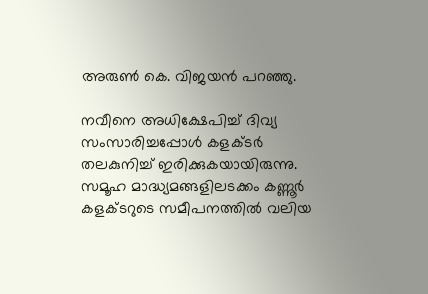അരുണ്‍ കെ. വിജയന്‍ പറഞ്ഞു.

നവീനെ അധിക്ഷേപിച്ച് ദിവ്യ സംസാരിച്ചപ്പോള്‍ കളക്ടര്‍ തലകുനിച്ച് ഇരിക്കുകയായിരുന്നു. സമൂഹ മാദ്ധ്യമങ്ങളിലടക്കം കണ്ണൂര്‍ കളക്ടറുടെ സമീപനത്തില്‍ വലിയ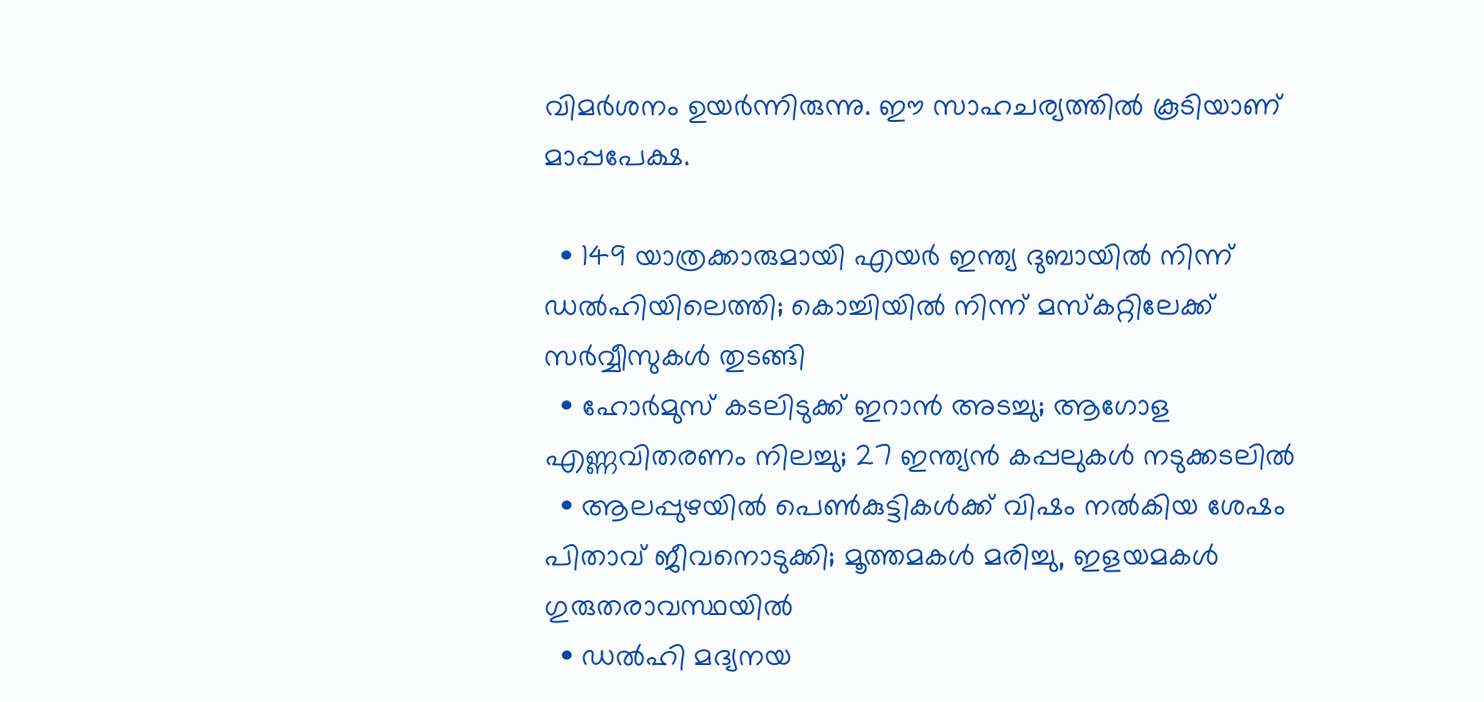വിമര്‍ശനം ഉയര്‍ന്നിരുന്നു. ഈ സാഹചര്യത്തില്‍ കൂടിയാണ് മാപ്പപേക്ഷ.

  • 149 യാത്രക്കാരുമായി എയര്‍ ഇന്ത്യ ദുബായില്‍ നിന്ന് ഡല്‍ഹിയിലെത്തി; കൊച്ചിയില്‍ നിന്ന് മസ്‌കറ്റിലേക്ക് സര്‍വ്വീസുകള്‍ തുടങ്ങി
  • ഹോര്‍മുസ് കടലിടുക്ക് ഇറാന്‍ അടച്ചു; ആഗോള എണ്ണവിതരണം നിലച്ചു; 27 ഇന്ത്യന്‍ കപ്പലുകള്‍ നടുക്കടലില്‍
  • ആലപ്പുഴയില്‍ പെണ്‍കുട്ടികള്‍ക്ക് വിഷം നല്‍കിയ ശേഷം പിതാവ് ജീവനൊടുക്കി; മൂത്തമകള്‍ മരിച്ചു, ഇളയമകള്‍ ഗുരുതരാവസ്ഥയില്‍
  • ഡല്‍ഹി മദ്യനയ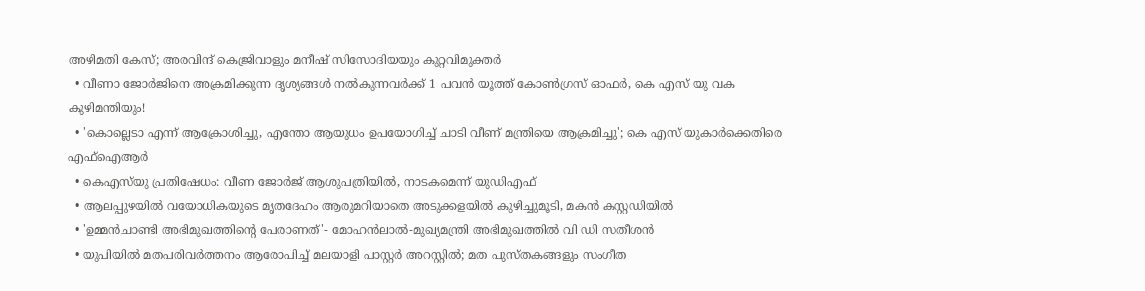അഴിമതി കേസ്; അരവിന്ദ് കെജ്രിവാളും മനീഷ് സിസോദിയയും കുറ്റവിമുക്തര്‍
  • വീണാ ജോര്‍ജിനെ അക്രമിക്കുന്ന ദൃശ്യങ്ങള്‍ നല്‍കുന്നവര്‍ക്ക് 1 പവന്‍ യൂത്ത് കോണ്‍ഗ്രസ് ഓഫര്‍, കെ എസ് യു വക കുഴിമന്തിയും!
  • 'കൊല്ലെടാ എന്ന് ആക്രോശിച്ചു, എന്തോ ആയുധം ഉപയോഗിച്ച് ചാടി വീണ് മന്ത്രിയെ ആക്രമിച്ചു'; കെ എസ് യുകാര്‍ക്കെതിരെ എഫ്‌ഐആര്‍
  • കെഎസ്‌യു പ്രതിഷേധം: വീണ ജോര്‍ജ് ആശുപത്രിയില്‍, നാടകമെന്ന് യുഡിഎഫ്
  • ആലപ്പുഴയില്‍ വയോധികയുടെ മൃതദേഹം ആരുമറിയാതെ അടുക്കളയില്‍ കുഴിച്ചുമൂടി, മകന്‍ കസ്റ്റഡിയില്‍
  • 'ഉമ്മന്‍ചാണ്ടി അഭിമുഖത്തിന്റെ പേരാണത്'- മോഹന്‍ലാല്‍-മുഖ്യമന്ത്രി അഭിമുഖത്തില്‍ വി ഡി സതീശന്‍
  • യുപിയില്‍ മതപരിവര്‍ത്തനം ആരോപിച്ച് മലയാളി പാസ്റ്റര്‍ അറസ്റ്റില്‍; മത പുസ്തകങ്ങളും സംഗീത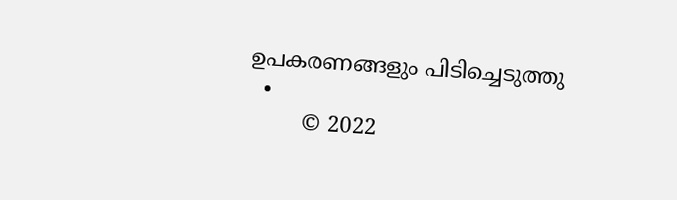ഉപകരണങ്ങളും പിടിച്ചെടുത്തു
  •
        © 2022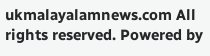ukmalayalamnews.com All rights reserved. Powered by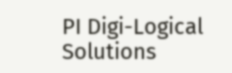PI Digi-Logical Solutions